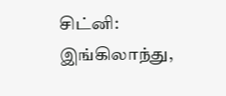சிட்னி: இங்கிலாந்து,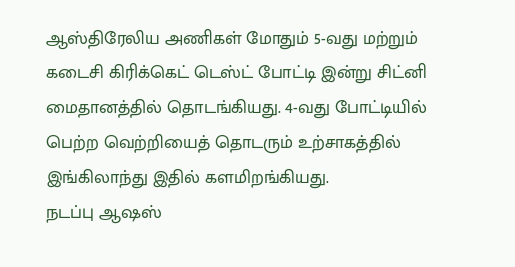ஆஸ்திரேலிய அணிகள் மோதும் 5-வது மற்றும் கடைசி கிரிக்கெட் டெஸ்ட் போட்டி இன்று சிட்னி மைதானத்தில் தொடங்கியது. 4-வது போட்டியில் பெற்ற வெற்றியைத் தொடரும் உற்சாகத்தில் இங்கிலாந்து இதில் களமிறங்கியது.
நடப்பு ஆஷஸ்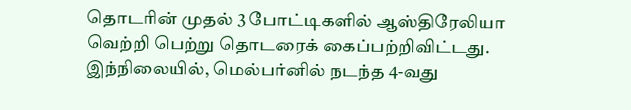தொடரின் முதல் 3 போட்டிகளில் ஆஸ்திரேலியா வெற்றி பெற்று தொடரைக் கைப்பற்றிவிட்டது. இந்நிலையில், மெல்பர்னில் நடந்த 4-வது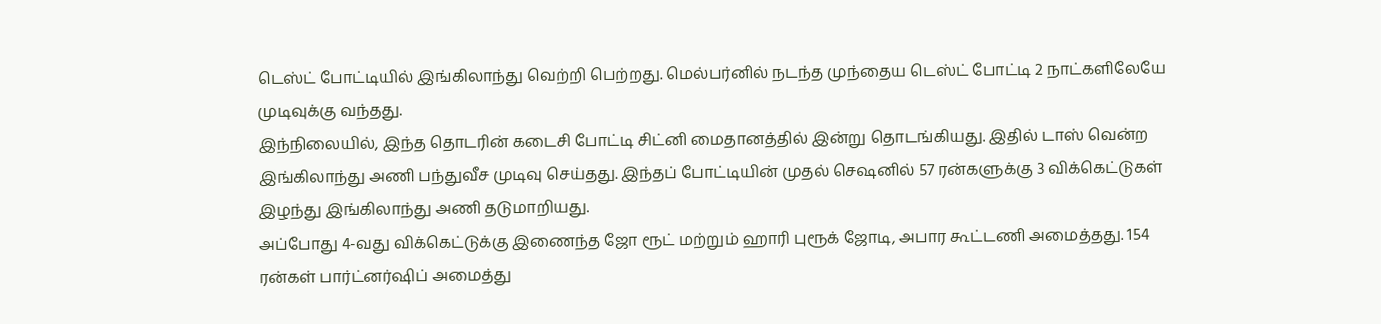டெஸ்ட் போட்டியில் இங்கிலாந்து வெற்றி பெற்றது. மெல்பர்னில் நடந்த முந்தைய டெஸ்ட் போட்டி 2 நாட்களிலேயே முடிவுக்கு வந்தது.
இந்நிலையில், இந்த தொடரின் கடைசி போட்டி சிட்னி மைதானத்தில் இன்று தொடங்கியது. இதில் டாஸ் வென்ற இங்கிலாந்து அணி பந்துவீச முடிவு செய்தது. இந்தப் போட்டியின் முதல் செஷனில் 57 ரன்களுக்கு 3 விக்கெட்டுகள் இழந்து இங்கிலாந்து அணி தடுமாறியது.
அப்போது 4-வது விக்கெட்டுக்கு இணைந்த ஜோ ரூட் மற்றும் ஹாரி புரூக் ஜோடி, அபார கூட்டணி அமைத்தது. 154 ரன்கள் பார்ட்னர்ஷிப் அமைத்து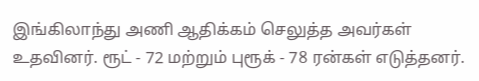இங்கிலாந்து அணி ஆதிக்கம் செலுத்த அவர்கள் உதவினர். ரூட் - 72 மற்றும் புரூக் - 78 ரன்கள் எடுத்தனர்.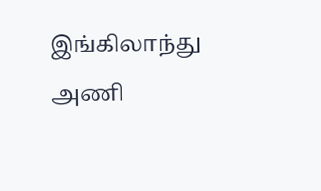இங்கிலாந்து அணி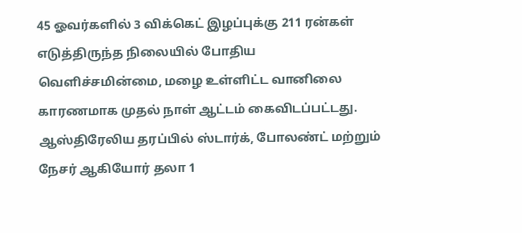45 ஓவர்களில் 3 விக்கெட் இழப்புக்கு 211 ரன்கள் எடுத்திருந்த நிலையில் போதிய வெளிச்சமின்மை, மழை உள்ளிட்ட வானிலை காரணமாக முதல் நாள் ஆட்டம் கைவிடப்பட்டது. ஆஸ்திரேலிய தரப்பில் ஸ்டார்க், போலண்ட் மற்றும் நேசர் ஆகியோர் தலா 1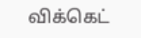விக்கெட்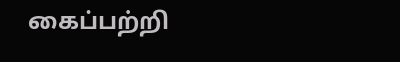கைப்பற்றி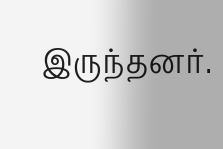இருந்தனர்.